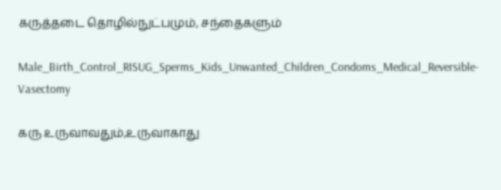கருத்தடை தொழில்நுட்பமும், சந்தைகளும்

Male_Birth_Control_RISUG_Sperms_Kids_Unwanted_Children_Condoms_Medical_Reversible-Vasectomy

கரு உருவாவதும்,உருவாகாது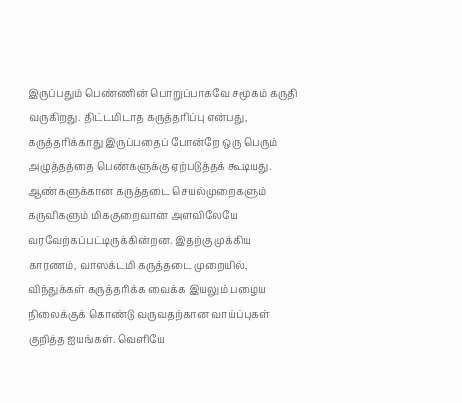இருப்பதும் பெண்ணின் பொறுப்பாகவே சமூகம் கருதி வருகிறது. திட்டமிடாத கருத்தரிப்பு என்பது, கருத்தரிக்காது இருப்பதைப் போன்றே ஒரு பெரும் அழுத்தத்தை பெண்களுக்கு ஏற்படுத்தக் கூடியது.
ஆண்களுக்கான கருத்தடை செயல்முறைகளும் கருவிகளும் மிககுறைவான அளவிலேயே வரவேற்கப்பட்டிருக்கின்றன. இதற்கு முக்கிய காரணம், வாஸக்டமி கருத்தடை முறையில், விந்துக்கள் கருத்தரிக்க வைக்க இயலும் பழைய நிலைக்குக் கொண்டு வருவதற்கான வாய்ப்புகள் குறித்த ஐயங்கள். வெளியே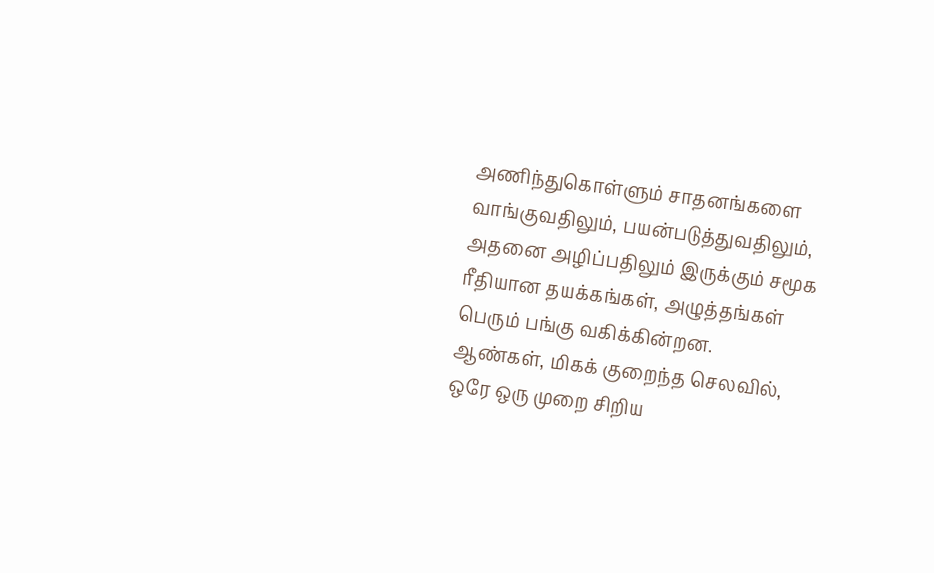அணிந்துகொள்ளும் சாதனங்களை வாங்குவதிலும், பயன்படுத்துவதிலும், அதனை அழிப்பதிலும் இருக்கும் சமூக ரீதியான தயக்கங்கள், அழுத்தங்கள் பெரும் பங்கு வகிக்கின்றன.
ஆண்கள், மிகக் குறைந்த செலவில், ஒரே ஒரு முறை சிறிய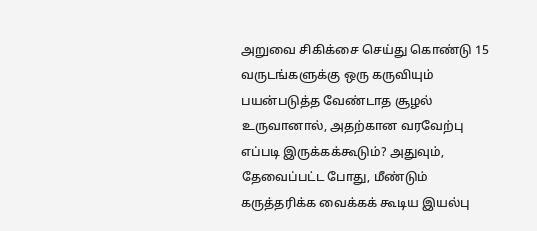அறுவை சிகிக்சை செய்து கொண்டு 15 வருடங்களுக்கு ஒரு கருவியும் பயன்படுத்த வேண்டாத சூழல் உருவானால், அதற்கான வரவேற்பு எப்படி இருக்கக்கூடும்? அதுவும், தேவைப்பட்ட போது, மீண்டும் கருத்தரிக்க வைக்கக் கூடிய இயல்பு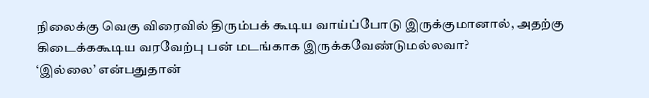நிலைக்கு வெகு விரைவில் திரும்பக் கூடிய வாய்ப்போடு இருக்குமானால், அதற்கு கிடைக்ககூடிய வரவேற்பு பன் மடங்காக இருக்கவேண்டுமல்லவா?
‘இல்லை’ என்பதுதான்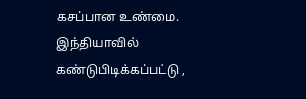கசப்பான உண்மை. இந்தியாவில் கண்டுபிடிக்கப்பட்டு ,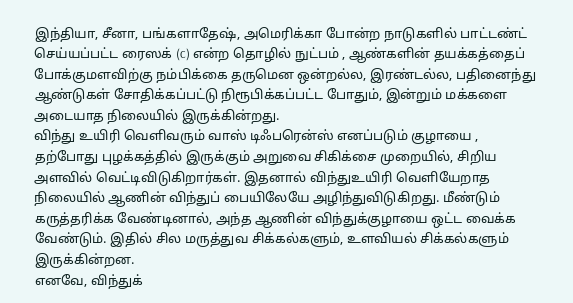இந்தியா, சீனா, பங்களாதேஷ், அமெரிக்கா போன்ற நாடுகளில் பாட்டண்ட் செய்யப்பட்ட ரைஸக் (c) என்ற தொழில் நுட்பம் , ஆண்களின் தயக்கத்தைப் போக்குமளவிற்கு நம்பிக்கை தருமென ஒன்றல்ல, இரண்டல்ல, பதினைந்து ஆண்டுகள் சோதிக்கப்பட்டு நிரூபிக்கப்பட்ட போதும், இன்றும் மக்களை அடையாத நிலையில் இருக்கின்றது.
விந்து உயிரி வெளிவரும் வாஸ் டிஃபரென்ஸ் எனப்படும் குழாயை , தற்போது புழக்கத்தில் இருக்கும் அறுவை சிகிக்சை முறையில், சிறிய அளவில் வெட்டிவிடுகிறார்கள். இதனால் விந்துஉயிரி வெளியேறாத நிலையில் ஆணின் விந்துப் பையிலேயே அழிந்துவிடுகிறது. மீண்டும் கருத்தரிக்க வேண்டினால், அந்த ஆணின் விந்துக்குழாயை ஒட்ட வைக்க வேண்டும். இதில் சில மருத்துவ சிக்கல்களும், உளவியல் சிக்கல்களும் இருக்கின்றன.
எனவே, விந்துக்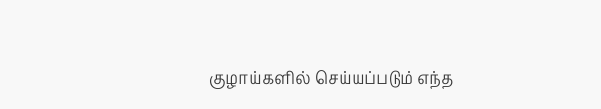குழாய்களில் செய்யப்படும் எந்த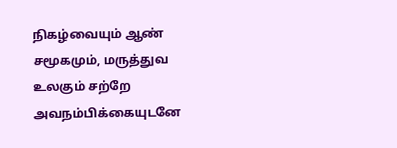நிகழ்வையும் ஆண் சமூகமும், மருத்துவ உலகும் சற்றே அவநம்பிக்கையுடனே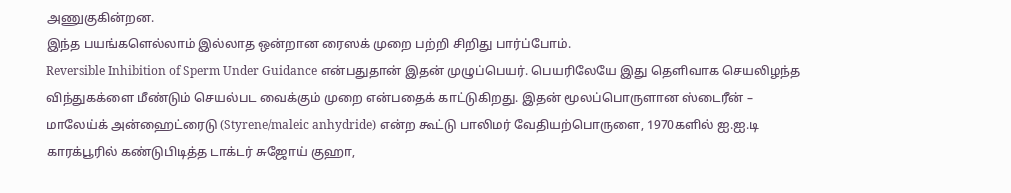அணுகுகின்றன.
இந்த பயங்களெல்லாம் இல்லாத ஒன்றான ரைஸக் முறை பற்றி சிறிது பார்ப்போம்.
Reversible Inhibition of Sperm Under Guidance என்பதுதான் இதன் முழுப்பெயர். பெயரிலேயே இது தெளிவாக செயலிழந்த விந்துகக்ளை மீண்டும் செயல்பட வைக்கும் முறை என்பதைக் காட்டுகிறது. இதன் மூலப்பொருளான ஸ்டைரீன் – மாலேய்க் அன்ஹைட்ரைடு (Styrene/maleic anhydride) என்ற கூட்டு பாலிமர் வேதியற்பொருளை, 1970களில் ஐ.ஐ.டி காரக்பூரில் கண்டுபிடித்த டாக்டர் சுஜோய் குஹா,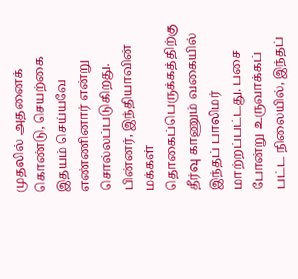முதலில் அதனைக் கொண்டு, செயற்கை இதயம் செய்யவே எண்ணினார் என்று சொல்லப்படுகிறது.
பின்னர், இந்தியாவின் மக்கள் தொகைப்பெருக்கத்திற்கு தீர்வு காணும் வகையில் இந்தப் பாலிமர் மாற்றப்பட்டது. பசை போன்று உருவாக்கப் பட்ட நிலையில், இந்தப்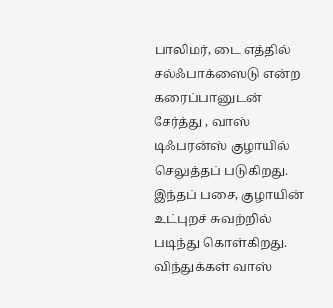பாலிமர், டை எத்தில் சல்ஃபாக்ஸைடு என்ற கரைப்பானுடன் சேர்த்து , வாஸ் டிஃபரன்ஸ் குழாயில் செலுத்தப் படுகிறது. இந்தப் பசை, குழாயின் உட்புறச் சுவற்றில் படிந்து கொள்கிறது.
விந்துக்கள் வாஸ்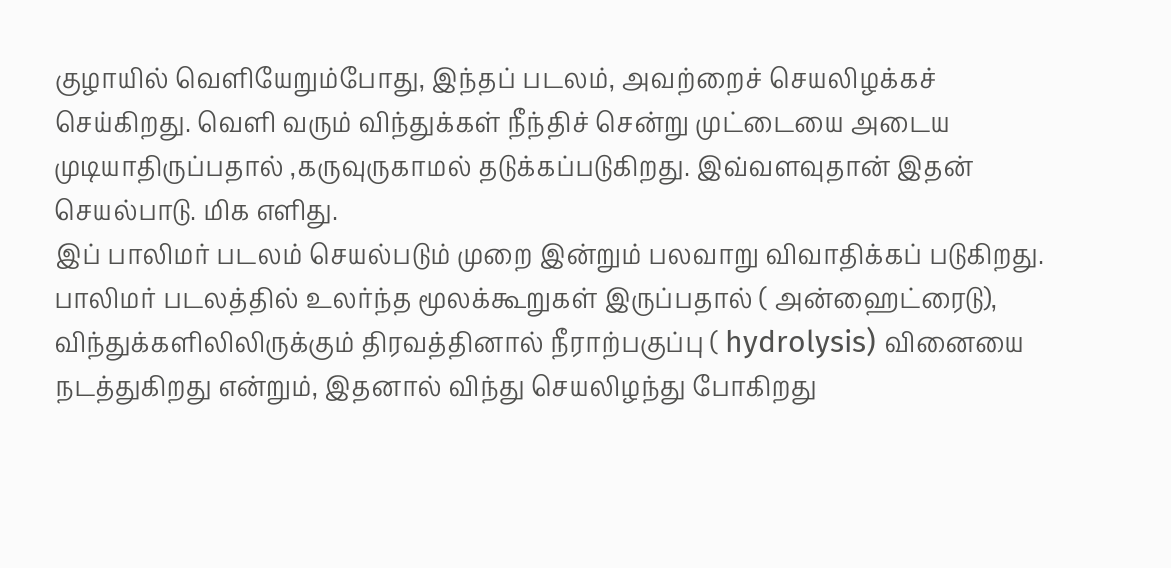குழாயில் வெளியேறும்போது, இந்தப் படலம், அவற்றைச் செயலிழக்கச் செய்கிறது. வெளி வரும் விந்துக்கள் நீந்திச் சென்று முட்டையை அடைய முடியாதிருப்பதால் ,கருவுருகாமல் தடுக்கப்படுகிறது. இவ்வளவுதான் இதன் செயல்பாடு. மிக எளிது.
இப் பாலிமர் படலம் செயல்படும் முறை இன்றும் பலவாறு விவாதிக்கப் படுகிறது.
பாலிமர் படலத்தில் உலர்ந்த மூலக்கூறுகள் இருப்பதால் ( அன்ஹைட்ரைடு), விந்துக்களிலிலிருக்கும் திரவத்தினால் நீராற்பகுப்பு ( hydrolysis) வினையை நடத்துகிறது என்றும், இதனால் விந்து செயலிழந்து போகிறது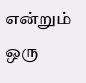என்றும் ஒரு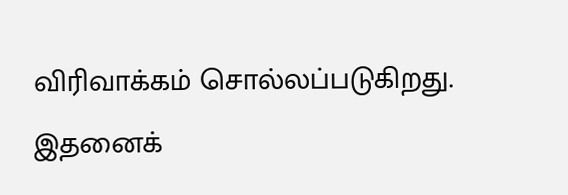விரிவாக்கம் சொல்லப்படுகிறது.
இதனைக்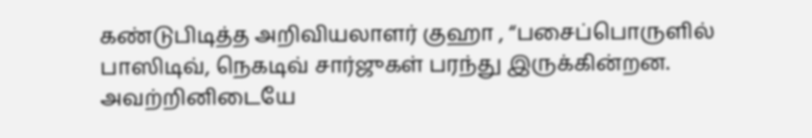கண்டுபிடித்த அறிவியலாளர் குஹா , “பசைப்பொருளில் பாஸிடிவ், நெகடிவ் சார்ஜுகள் பரந்து இருக்கின்றன. அவற்றினிடையே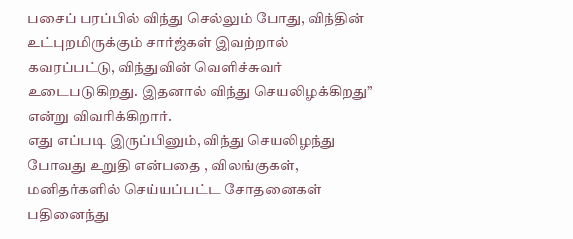பசைப் பரப்பில் விந்து செல்லும் போது, விந்தின் உட்புறமிருக்கும் சார்ஜ்கள் இவற்றால் கவரப்பட்டு, விந்துவின் வெளிச்சுவர் உடைபடுகிறது. இதனால் விந்து செயலிழக்கிறது” என்று விவரிக்கிறார்.
எது எப்படி இருப்பினும், விந்து செயலிழந்து போவது உறுதி என்பதை , விலங்குகள், மனிதர்களில் செய்யப்பட்ட சோதனைகள் பதினைந்து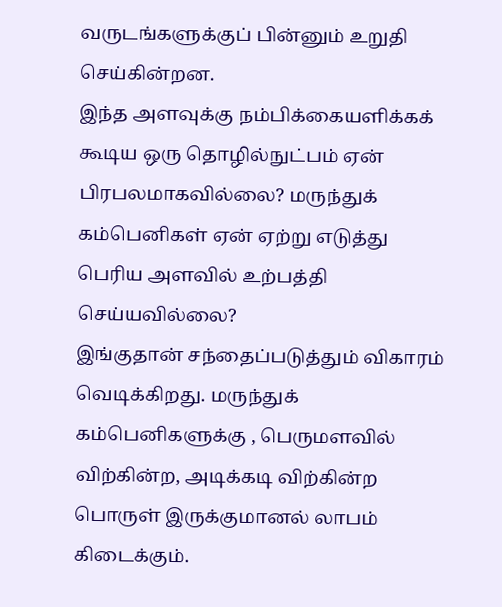வருடங்களுக்குப் பின்னும் உறுதி செய்கின்றன.
இந்த அளவுக்கு நம்பிக்கையளிக்கக் கூடிய ஒரு தொழில்நுட்பம் ஏன் பிரபலமாகவில்லை? மருந்துக் கம்பெனிகள் ஏன் ஏற்று எடுத்து பெரிய அளவில் உற்பத்தி செய்யவில்லை?
இங்குதான் சந்தைப்படுத்தும் விகாரம் வெடிக்கிறது. மருந்துக் கம்பெனிகளுக்கு , பெருமளவில் விற்கின்ற, அடிக்கடி விற்கின்ற பொருள் இருக்குமானல் லாபம் கிடைக்கும்.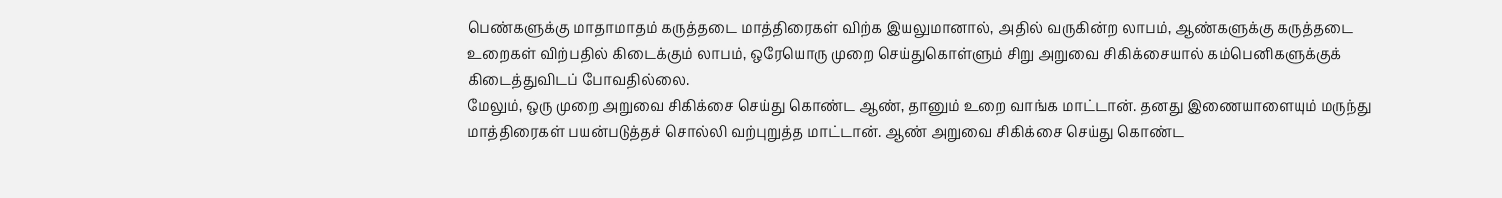பெண்களுக்கு மாதாமாதம் கருத்தடை மாத்திரைகள் விற்க இயலுமானால், அதில் வருகின்ற லாபம், ஆண்களுக்கு கருத்தடை உறைகள் விற்பதில் கிடைக்கும் லாபம், ஒரேயொரு முறை செய்துகொள்ளும் சிறு அறுவை சிகிக்சையால் கம்பெனிகளுக்குக் கிடைத்துவிடப் போவதில்லை.
மேலும், ஒரு முறை அறுவை சிகிக்சை செய்து கொண்ட ஆண், தானும் உறை வாங்க மாட்டான். தனது இணையாளையும் மருந்து மாத்திரைகள் பயன்படுத்தச் சொல்லி வற்புறுத்த மாட்டான். ஆண் அறுவை சிகிக்சை செய்து கொண்ட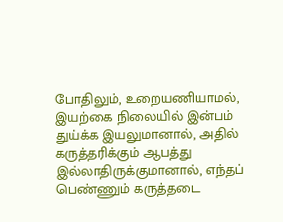போதிலும், உறையணியாமல், இயற்கை நிலையில் இன்பம் துய்க்க இயலுமானால், அதில் கருத்தரிக்கும் ஆபத்து இல்லாதிருக்குமானால், எந்தப் பெண்ணும் கருத்தடை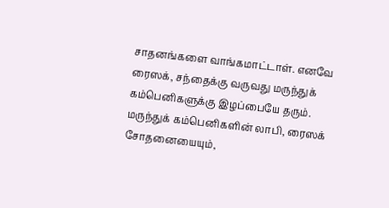சாதனங்களை வாங்கமாட்டாள். எனவே ரைஸக், சந்தைக்கு வருவது மருந்துக் கம்பெனிகளுக்கு இழப்பையே தரும்.
மருந்துக் கம்பெனிகளின் லாபி, ரைஸக் சோதனையையும்,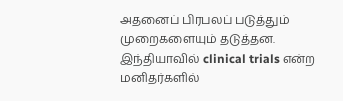அதனைப் பிரபலப் படுத்தும் முறைகளையும் தடுத்தன. இந்தியாவில் clinical trials என்ற மனிதர்களில்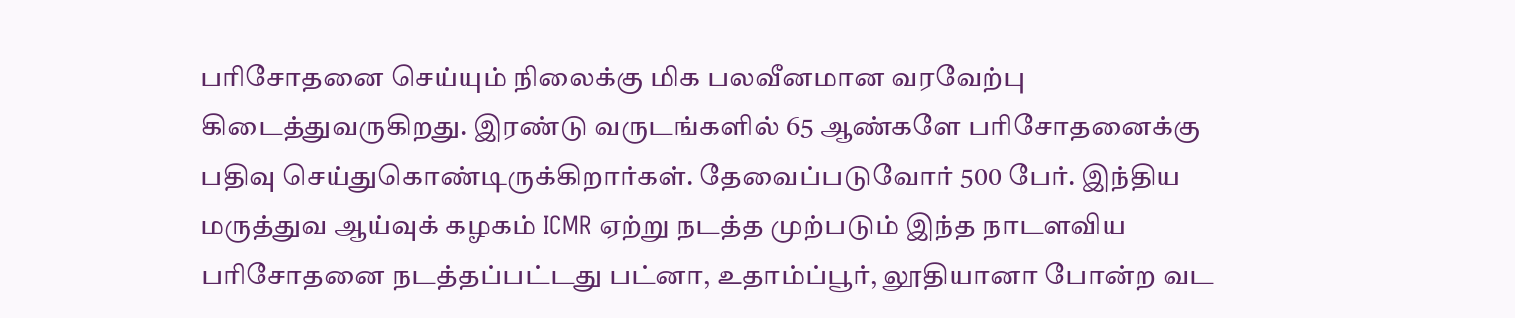பரிசோதனை செய்யும் நிலைக்கு மிக பலவீனமான வரவேற்பு கிடைத்துவருகிறது. இரண்டு வருடங்களில் 65 ஆண்களே பரிசோதனைக்கு பதிவு செய்துகொண்டிருக்கிறார்கள். தேவைப்படுவோர் 500 பேர். இந்திய மருத்துவ ஆய்வுக் கழகம் ICMR ஏற்று நடத்த முற்படும் இந்த நாடளவிய பரிசோதனை நடத்தப்பட்டது பட்னா, உதாம்ப்பூர், லூதியானா போன்ற வட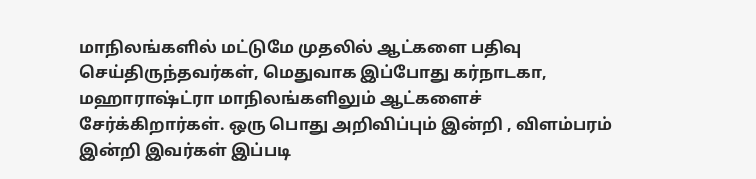மாநிலங்களில் மட்டுமே முதலில் ஆட்களை பதிவு செய்திருந்தவர்கள், மெதுவாக இப்போது கர்நாடகா, மஹாராஷ்ட்ரா மாநிலங்களிலும் ஆட்களைச் சேர்க்கிறார்கள். ஒரு பொது அறிவிப்பும் இன்றி , விளம்பரம் இன்றி இவர்கள் இப்படி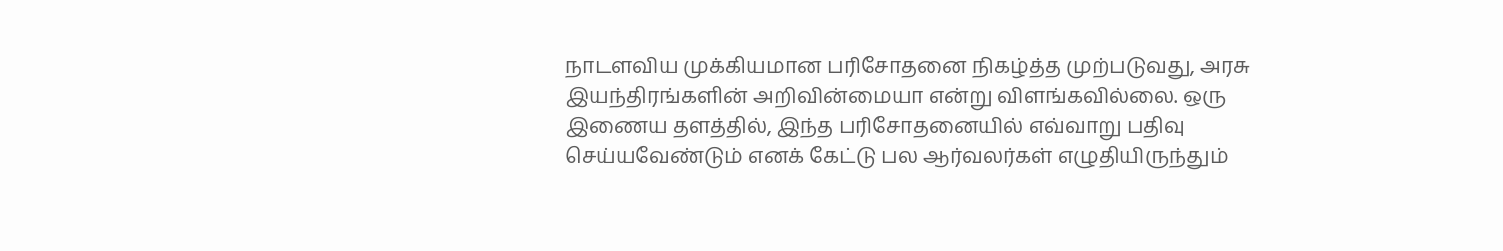நாடளவிய முக்கியமான பரிசோதனை நிகழ்த்த முற்படுவது, அரசு இயந்திரங்களின் அறிவின்மையா என்று விளங்கவில்லை. ஒரு இணைய தளத்தில், இந்த பரிசோதனையில் எவ்வாறு பதிவு செய்யவேண்டும் எனக் கேட்டு பல ஆர்வலர்கள் எழுதியிருந்தும்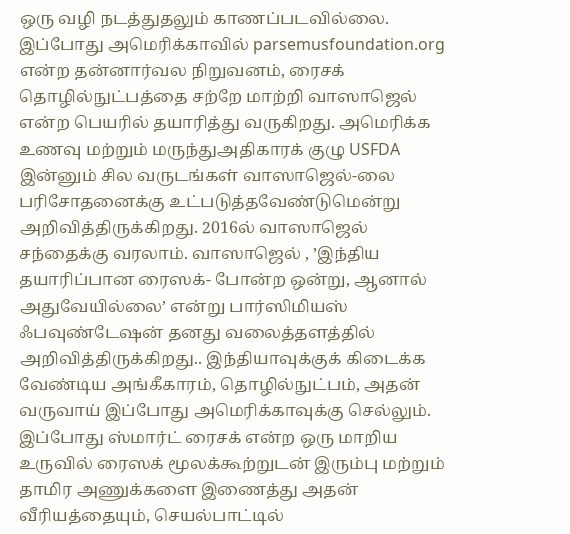ஒரு வழி நடத்துதலும் காணப்படவில்லை.
இப்போது அமெரிக்காவில் parsemusfoundation.org என்ற தன்னார்வல நிறுவனம், ரைசக் தொழில்நுட்பத்தை சற்றே மாற்றி வாஸாஜெல் என்ற பெயரில் தயாரித்து வருகிறது. அமெரிக்க உணவு மற்றும் மருந்துஅதிகாரக் குழு USFDA இன்னும் சில வருடங்கள் வாஸாஜெல்-லை பரிசோதனைக்கு உட்படுத்தவேண்டுமென்று அறிவித்திருக்கிறது. 2016ல் வாஸாஜெல் சந்தைக்கு வரலாம். வாஸாஜெல் , ’இந்திய தயாரிப்பான ரைஸக்- போன்ற ஒன்று, ஆனால் அதுவேயில்லை’ என்று பார்ஸிமியஸ் ஃபவுண்டேஷன் தனது வலைத்தளத்தில் அறிவித்திருக்கிறது.. இந்தியாவுக்குக் கிடைக்க வேண்டிய அங்கீகாரம், தொழில்நுட்பம், அதன் வருவாய் இப்போது அமெரிக்காவுக்கு செல்லும்.
இப்போது ஸ்மார்ட் ரைசக் என்ற ஒரு மாறிய உருவில் ரைஸக் மூலக்கூற்றுடன் இரும்பு மற்றும் தாமிர அணுக்களை இணைத்து அதன் வீரியத்தையும், செயல்பாட்டில்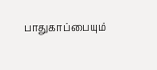பாதுகாப்பையும்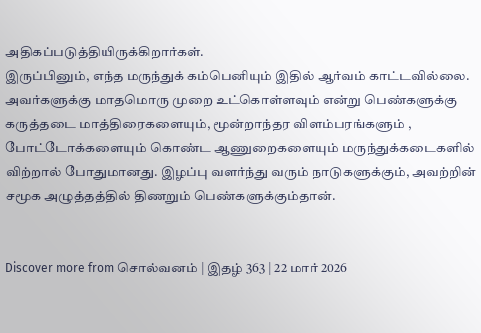அதிகப்படுத்தியிருக்கிறார்கள்.
இருப்பினும், எந்த மருந்துக் கம்பெனியும் இதில் ஆர்வம் காட்டவில்லை. அவர்களுக்கு மாதமொரு முறை உட்கொள்ளவும் என்று பெண்களுக்கு கருத்தடை மாத்திரைகளையும், மூன்றாந்தர விளம்பரங்களும் , போட்டோக்களையும் கொண்ட ஆணுறைகளையும் மருந்துக்கடைகளில் விற்றால் போதுமானது. இழப்பு வளர்ந்து வரும் நாடுகளுக்கும், அவற்றின் சமூக அழுத்தத்தில் திணறும் பெண்களுக்கும்தான்.


Discover more from சொல்வனம் | இதழ் 363 | 22 மார் 2026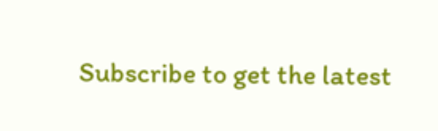Subscribe to get the latest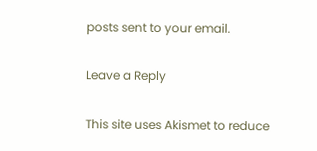posts sent to your email.

Leave a Reply

This site uses Akismet to reduce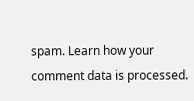spam. Learn how your comment data is processed.